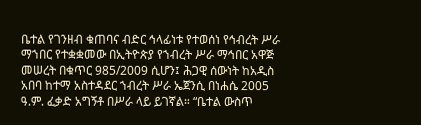ቤተል የገንዘብ ቁጠባና ብድር ኅላፊነቱ የተወሰነ የኅብረት ሥራ ማኀበር የተቋቋመው በኢትዮጵያ የኀብረት ሥራ ማኅበር አዋጅ መሠረት በቁጥር 985/2009 ሲሆን፤ ሕጋዊ ሰውነት ከአዲስ አበባ ከተማ አስተዳደር ኀብረት ሥራ ኤጀንሲ በነሐሴ 2005 ዓ.ም. ፈቃድ አግኝቶ በሥራ ላይ ይገኛል። “ቤተል ውስጥ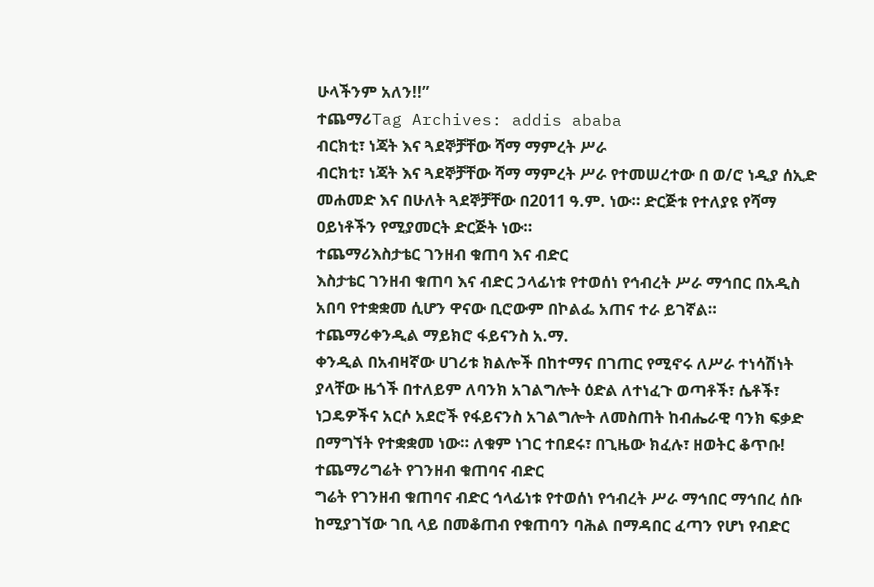ሁላችንም አለን!!”
ተጨማሪTag Archives: addis ababa
ብርክቲ፣ ነጃት እና ጓደኞቻቸው ሻማ ማምረት ሥራ
ብርክቲ፣ ነጃት እና ጓደኞቻቸው ሻማ ማምረት ሥራ የተመሠረተው በ ወ/ሮ ነዲያ ሰኢድ መሐመድ እና በሁለት ጓደኞቻቸው በ2011 ዓ.ም. ነው። ድርጅቱ የተለያዩ የሻማ ዐይነቶችን የሚያመርት ድርጅት ነው።
ተጨማሪእስታቴር ገንዘብ ቁጠባ እና ብድር
እስታቴር ገንዘብ ቁጠባ እና ብድር ኃላፊነቱ የተወሰነ የኅብረት ሥራ ማኅበር በአዲስ አበባ የተቋቋመ ሲሆን ዋናው ቢሮውም በኮልፌ አጠና ተራ ይገኛል።
ተጨማሪቀንዲል ማይክሮ ፋይናንስ አ.ማ.
ቀንዲል በአብዛኛው ሀገሪቱ ክልሎች በከተማና በገጠር የሚኖሩ ለሥራ ተነሳሽነት ያላቸው ዜጎች በተለይም ለባንክ አገልግሎት ዕድል ለተነፈጉ ወጣቶች፣ ሴቶች፣ ነጋዴዎችና አርሶ አደሮች የፋይናንስ አገልግሎት ለመስጠት ከብሔራዊ ባንክ ፍቃድ በማግኘት የተቋቋመ ነው። ለቁም ነገር ተበደሩ፣ በጊዜው ክፈሉ፣ ዘወትር ቆጥቡ!
ተጨማሪግሬት የገንዘብ ቁጠባና ብድር
ግሬት የገንዘብ ቁጠባና ብድር ኅላፊነቱ የተወሰነ የኅብረት ሥራ ማኅበር ማኅበረ ሰቡ ከሚያገኘው ገቢ ላይ በመቆጠብ የቁጠባን ባሕል በማዳበር ፈጣን የሆነ የብድር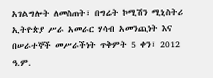አገልግሎት ለመስጠት፣ በግሬት ኮሚሽን ሚኒስትሪ ኢትዮጵያ ሥራ አመራር ሃሳብ አመንጪነት እና በሠራተኞች መሥራችነት ጥቅምት 5 ቀን፣ 2012 ዓ.ም.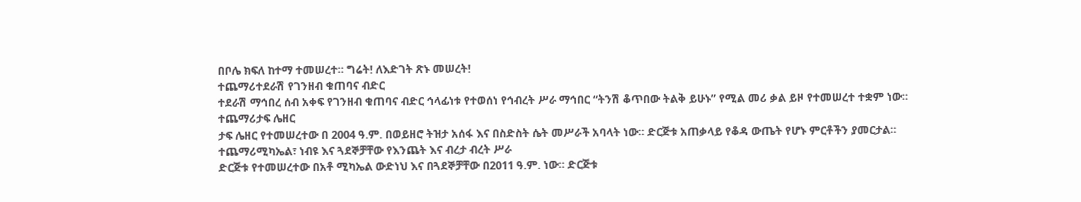በቦሌ ክፍለ ከተማ ተመሠረተ። ግሬት! ለእድገት ጽኑ መሠረት!
ተጨማሪተደራሽ የገንዘብ ቁጠባና ብድር
ተደራሽ ማኅበረ ሰብ አቀፍ የገንዘብ ቁጠባና ብድር ኅላፊነቱ የተወሰነ የኅብረት ሥራ ማኅበር “ትንሽ ቆጥበው ትልቅ ይሁኑ” የሚል መሪ ቃል ይዞ የተመሠረተ ተቋም ነው።
ተጨማሪታፍ ሌዘር
ታፍ ሌዘር የተመሠረተው በ 2004 ዓ.ም. በወይዘሮ ትዝታ አሰፋ እና በስድስት ሴት መሥራች አባላት ነው። ድርጅቱ አጠቃላይ የቆዳ ውጤት የሆኑ ምርቶችን ያመርታል።
ተጨማሪሚካኤል፣ ነብዩ እና ጓደኞቻቸው የእንጨት እና ብረታ ብረት ሥራ
ድርጅቱ የተመሠረተው በአቶ ሚካኤል ውድነህ እና በጓደኞቻቸው በ2011 ዓ.ም. ነው። ድርጅቱ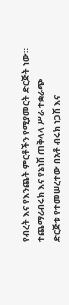የብረት እና የእንጨት ምርቶችን የሚያመርት ድርጅት ነው።
ተጨማሪብሩክ እና የኔነሽ ጠቅላላ ሥራ ተቋራጭ
ድርጅቱ የተመሠረተው በአቶ ብሩክ ነጋሽ እና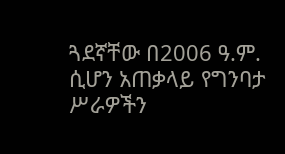ጓደኛቸው በ2006 ዓ.ም. ሲሆን አጠቃላይ የግንባታ ሥራዎችን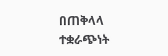በጠቅላላ ተቋራጭነት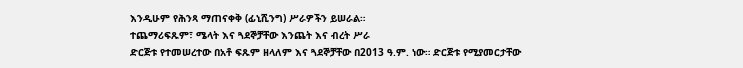እንዲሁም የሕንጻ ማጠናቀቅ (ፊኒሺንግ) ሥራዎችን ይሠራል።
ተጨማሪፍጹም፣ ሜላት እና ጓደኞቻቸው እንጨት እና ብረት ሥራ
ድርጅቱ የተመሠረተው በአቶ ፍጹም ዘላለም እና ጓደኞቻቸው በ2013 ዓ.ም. ነው። ድርጅቱ የሚያመርታቸው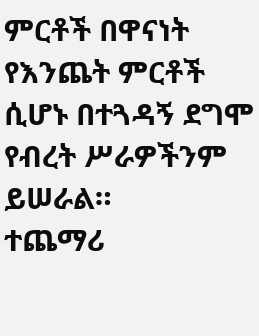ምርቶች በዋናነት የእንጨት ምርቶች ሲሆኑ በተጓዳኝ ደግሞ የብረት ሥራዎችንም ይሠራል።
ተጨማሪ